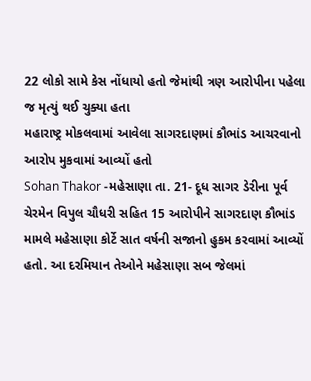22 લોકો સામે કેસ નોંધાયો હતો જેમાંથી ત્રણ આરોપીના પહેલા જ મૃત્યું થઈ ચુક્યા હતા
મહારાષ્ટ્ર મોકલવામાં આવેલા સાગરદાણમાં કૌભાંડ આચરવાનો આરોપ મુકવામાં આવ્યોં હતો
Sohan Thakor -મહેસાણા તા. 21- દૂધ સાગર ડેરીના પૂર્વ ચેરમેન વિપુલ ચૌધરી સહિત 15 આરોપીને સાગરદાણ કૌભાંડ મામલે મહેસાણા કોર્ટે સાત વર્ષની સજાનો હુકમ કરવામાં આવ્યોં હતો. આ દરમિયાન તેઓને મહેસાણા સબ જેલમાં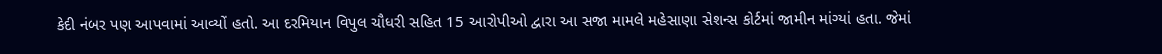કેદી નંબર પણ આપવામાં આવ્યોં હતો. આ દરમિયાન વિપુલ ચૌધરી સહિત 15 આરોપીઓ દ્વારા આ સજા મામલે મહેસાણા સેશન્સ કોર્ટમાં જામીન માંગ્યાં હતા. જેમાં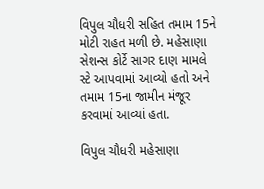વિપુલ ચૌધરી સહિત તમામ 15ને મોટી રાહત મળી છે. મહેસાણા સેશન્સ કોર્ટે સાગર દાણ મામલે સ્ટે આપવામાં આવ્યો હતો અને તમામ 15ના જામીન મંજૂર કરવામાં આવ્યાં હતા.

વિપુલ ચૌધરી મહેસાણા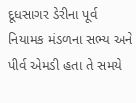દૂધસાગર ડેરીના પૂર્વ નિયામક મંડળના સભ્ય અને પીર્વ એમડી હતા તે સમયે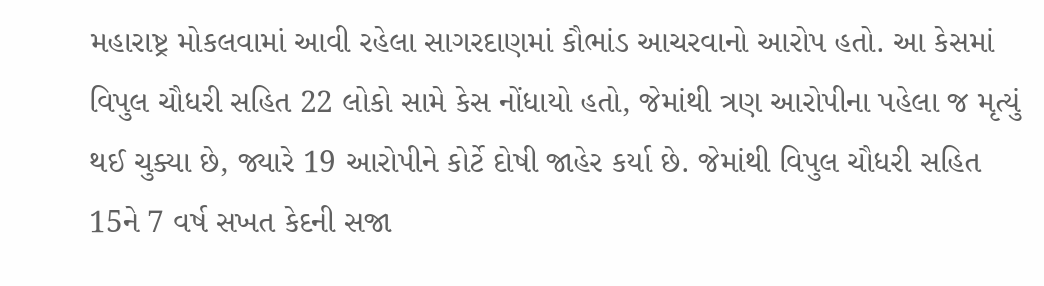મહારાષ્ટ્ર મોકલવામાં આવી રહેલા સાગરદાણમાં કૌભાંડ આચરવાનો આરોપ હતો. આ કેસમાં વિપુલ ચૌધરી સહિત 22 લોકો સામે કેસ નોંધાયો હતો, જેમાંથી ત્રણ આરોપીના પહેલા જ મૃત્યું થઈ ચુક્યા છે, જ્યારે 19 આરોપીને કોર્ટે દોષી જાહેર કર્યા છે. જેમાંથી વિપુલ ચૌધરી સહિત 15ને 7 વર્ષ સખત કેદની સજા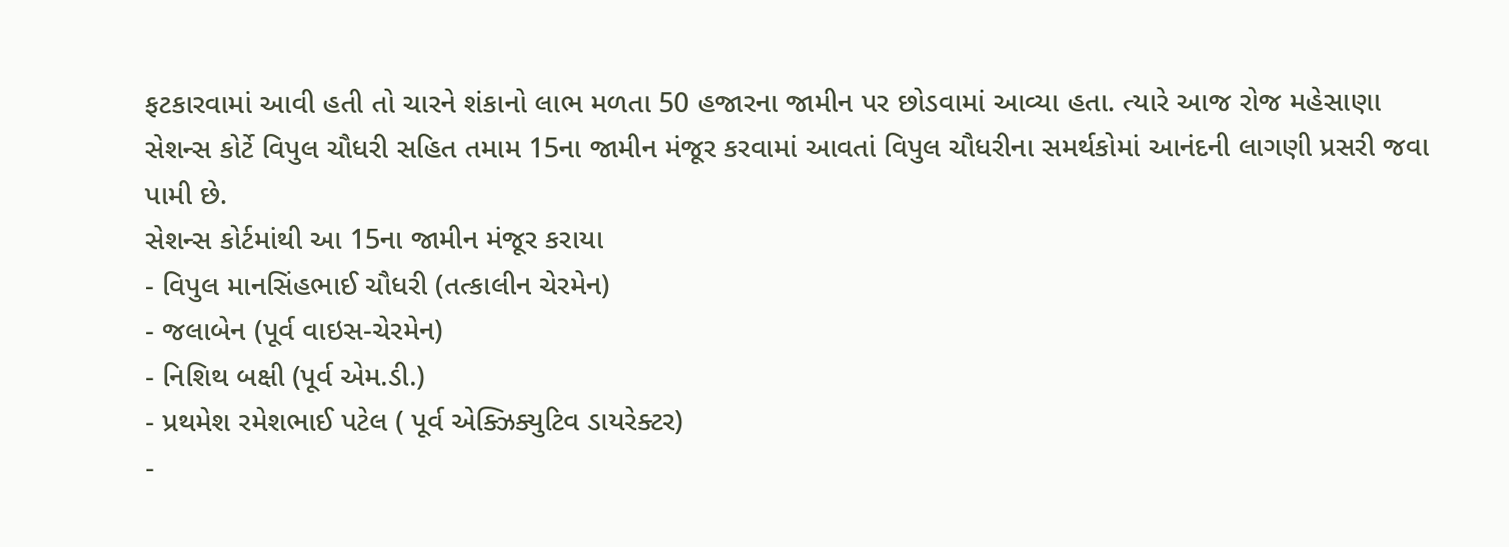ફટકારવામાં આવી હતી તો ચારને શંકાનો લાભ મળતા 50 હજારના જામીન પર છોડવામાં આવ્યા હતા. ત્યારે આજ રોજ મહેસાણા સેશન્સ કોર્ટે વિપુલ ચૌધરી સહિત તમામ 15ના જામીન મંજૂર કરવામાં આવતાં વિપુલ ચૌધરીના સમર્થકોમાં આનંદની લાગણી પ્રસરી જવા પામી છે.
સેશન્સ કોર્ટમાંથી આ 15ના જામીન મંજૂર કરાયા
- વિપુલ માનસિંહભાઈ ચૌધરી (તત્કાલીન ચેરમેન)
- જલાબેન (પૂર્વ વાઇસ-ચેરમેન)
- નિશિથ બક્ષી (પૂર્વ એમ.ડી.)
- પ્રથમેશ રમેશભાઈ પટેલ ( પૂર્વ એક્ઝિક્યુટિવ ડાયરેક્ટર)
-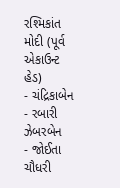રશ્મિકાંત મોદી (પૂર્વ એકાઉન્ટ હેડ)
- ચંદ્રિકાબેન
- રબારી ઝેબરબેન
- જોઈતા ચૌધરી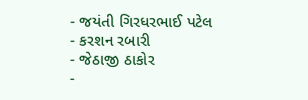- જયંતી ગિરધરભાઈ પટેલ
- કરશન રબારી
- જેઠાજી ઠાકોર
-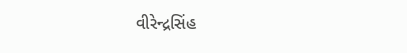વીરેન્દ્રસિંહ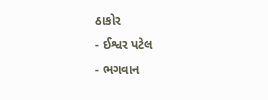ઠાકોર
- ઈશ્વર પટેલ
- ભગવાન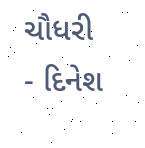ચૌધરી
- દિનેશ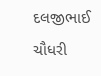દલજીભાઈ ચૌધરી